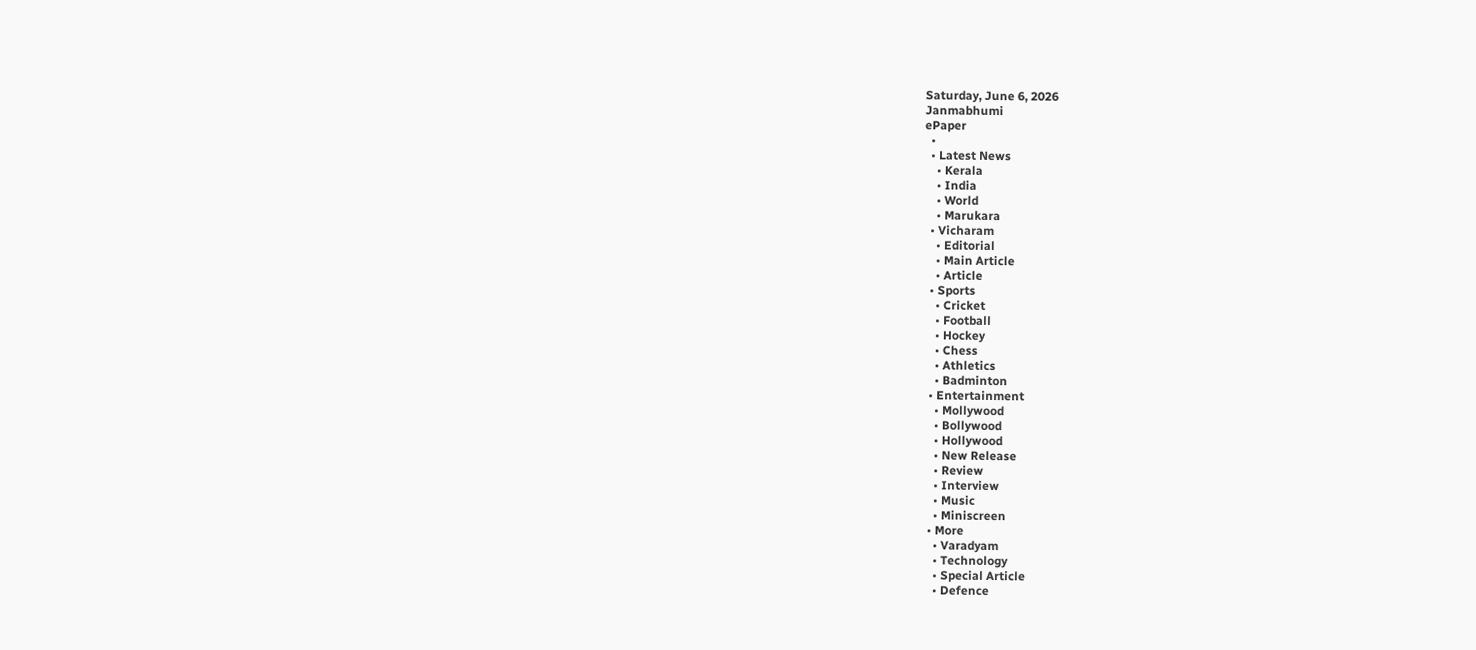Saturday, June 6, 2026
Janmabhumi
ePaper
  •
  • Latest News
    • Kerala
    • India
    • World
    • Marukara
  • Vicharam
    • Editorial
    • Main Article
    • Article
  • Sports
    • Cricket
    • Football
    • Hockey
    • Chess
    • Athletics
    • Badminton
  • Entertainment
    • Mollywood
    • Bollywood
    • Hollywood
    • New Release
    • Review
    • Interview
    • Music
    • Miniscreen
  • More
    • Varadyam
    • Technology
    • Special Article
    • Defence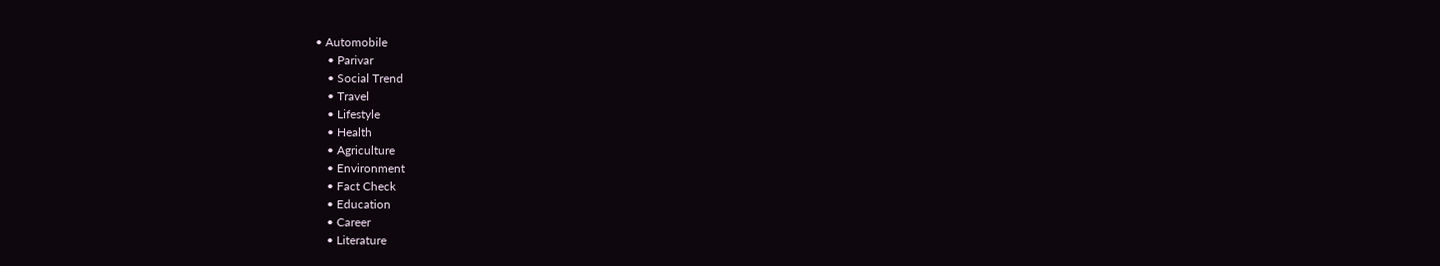• Automobile
    • Parivar
    • Social Trend
    • Travel
    • Lifestyle
    • Health
    • Agriculture
    • Environment
    • Fact Check
    • Education
    • Career
    • Literature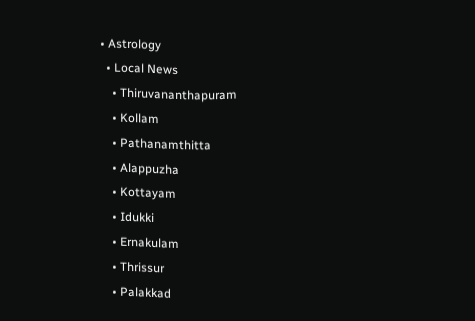• Astrology
  • Local News
    • Thiruvananthapuram
    • Kollam
    • Pathanamthitta
    • Alappuzha
    • Kottayam
    • Idukki
    • Ernakulam
    • Thrissur
    • Palakkad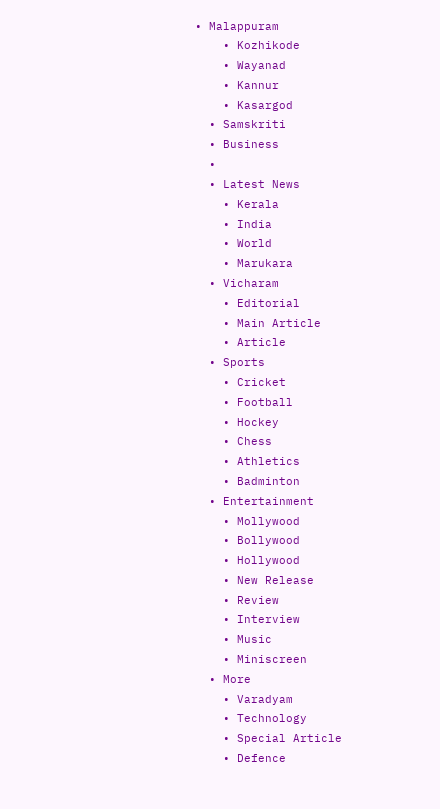• Malappuram
    • Kozhikode
    • Wayanad
    • Kannur
    • Kasargod
  • Samskriti
  • Business
  •
  • Latest News
    • Kerala
    • India
    • World
    • Marukara
  • Vicharam
    • Editorial
    • Main Article
    • Article
  • Sports
    • Cricket
    • Football
    • Hockey
    • Chess
    • Athletics
    • Badminton
  • Entertainment
    • Mollywood
    • Bollywood
    • Hollywood
    • New Release
    • Review
    • Interview
    • Music
    • Miniscreen
  • More
    • Varadyam
    • Technology
    • Special Article
    • Defence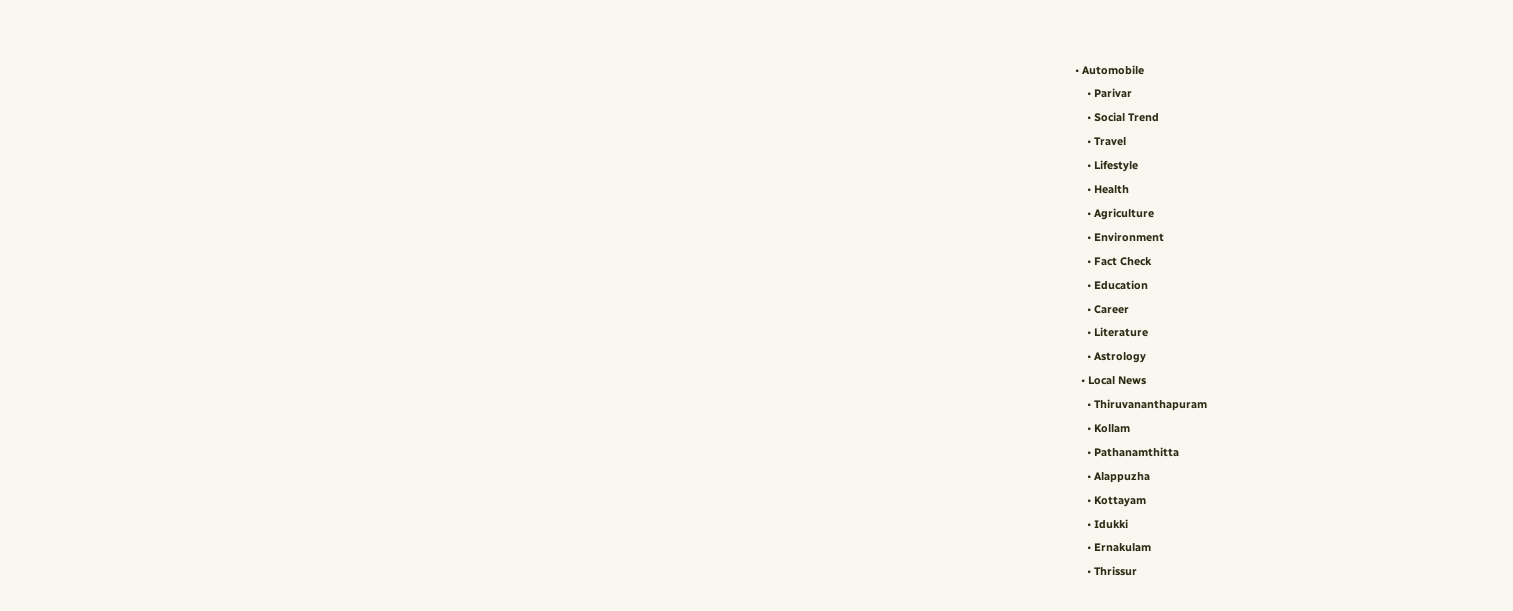• Automobile
    • Parivar
    • Social Trend
    • Travel
    • Lifestyle
    • Health
    • Agriculture
    • Environment
    • Fact Check
    • Education
    • Career
    • Literature
    • Astrology
  • Local News
    • Thiruvananthapuram
    • Kollam
    • Pathanamthitta
    • Alappuzha
    • Kottayam
    • Idukki
    • Ernakulam
    • Thrissur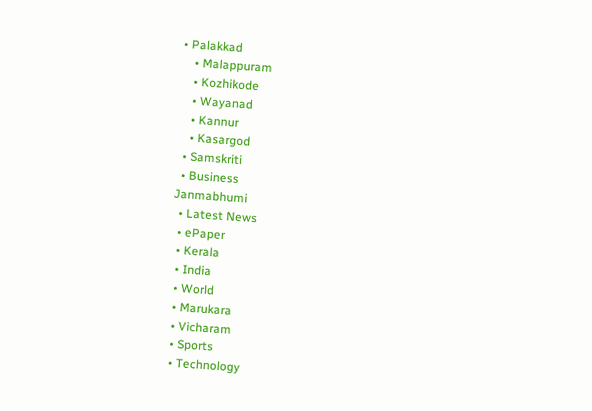• Palakkad
    • Malappuram
    • Kozhikode
    • Wayanad
    • Kannur
    • Kasargod
  • Samskriti
  • Business
Janmabhumi
  • Latest News
  • ePaper
  • Kerala
  • India
  • World
  • Marukara
  • Vicharam
  • Sports
  • Technology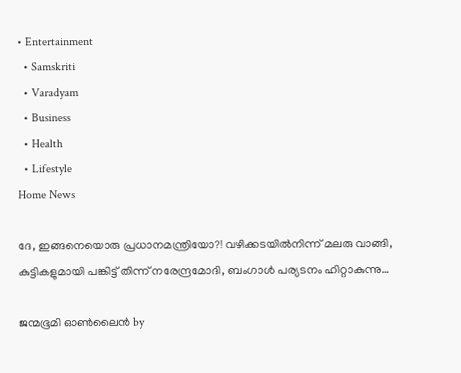• Entertainment
  • Samskriti
  • Varadyam
  • Business
  • Health
  • Lifestyle
Home News

ദേ, ഇങ്ങനെയൊരു പ്രധാനമന്ത്രിയോ?! വഴിക്കടയിൽനിന്ന് മലരു വാങ്ങി, കുട്ടികളുമായി പങ്കിട്ട് തിന്ന് നരേന്ദ്രമോദി, ബംഗാൾ പര്യടനം ഹിറ്റാകുന്നു…

ജന്മഭൂമി ഓണ്‍ലൈന്‍ by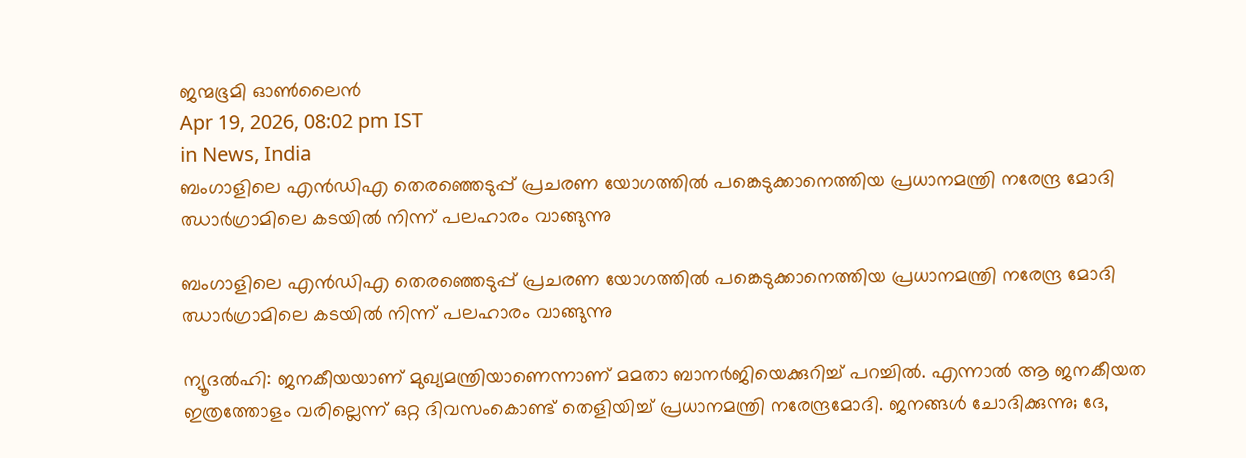ജന്മഭൂമി ഓണ്‍ലൈന്‍
Apr 19, 2026, 08:02 pm IST
in News, India
ബംഗാളിലെ എന്‍ഡിഎ തെരഞ്ഞെടുപ്പ് പ്രചരണ യോഗത്തില്‍ പങ്കെടുക്കാനെത്തിയ പ്രധാനമന്ത്രി നരേന്ദ്ര മോദി ഝാര്‍ഗ്രാമിലെ കടയില്‍ നിന്ന് പലഹാരം വാങ്ങുന്നു

ബംഗാളിലെ എന്‍ഡിഎ തെരഞ്ഞെടുപ്പ് പ്രചരണ യോഗത്തില്‍ പങ്കെടുക്കാനെത്തിയ പ്രധാനമന്ത്രി നരേന്ദ്ര മോദി ഝാര്‍ഗ്രാമിലെ കടയില്‍ നിന്ന് പലഹാരം വാങ്ങുന്നു

ന്യൂദൽഹി: ജനകീയയാണ് മുഖ്യമന്ത്രിയാണെന്നാണ് മമതാ ബാനർജിയെക്കുറിച്ച് പറച്ചിൽ. എന്നാൽ ആ ജനകീയത ഇത്രത്തോളം വരില്ലെന്ന് ഒറ്റ ദിവസംകൊണ്ട് തെളിയിച്ച് പ്രധാനമന്ത്രി നരേന്ദ്രമോദി. ജനങ്ങൾ ചോദിക്കുന്നു; ദേ,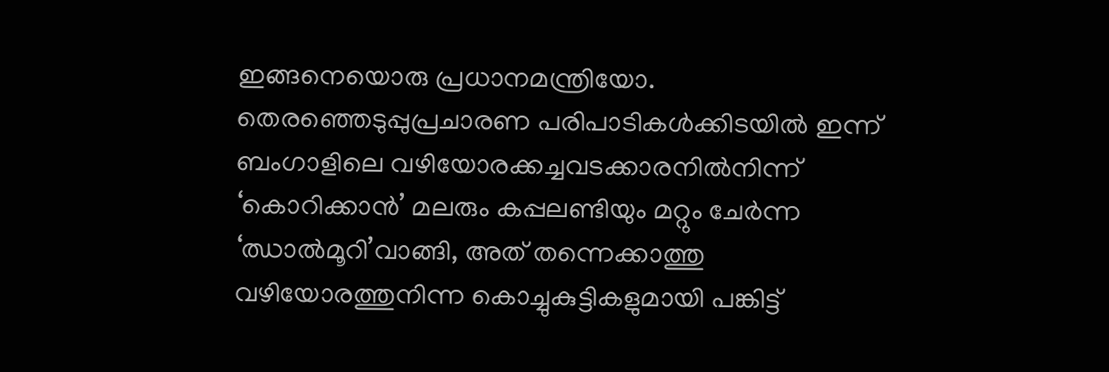ഇങ്ങനെയൊരു പ്രധാനമന്ത്രിയോ. തെരഞ്ഞെടുപ്പുപ്രചാരണ പരിപാടികൾക്കിടയിൽ ഇന്ന് ബംഗാളിലെ വഴിയോരക്കച്ചവടക്കാരനിൽനിന്ന് ‘കൊറിക്കാൻ’ മലരും കപ്പലണ്ടിയും മറ്റും ചേർന്ന ‘ഝാൽമൂറി’വാങ്ങി, അത് തന്നെക്കാത്തു വഴിയോരത്തുനിന്ന കൊച്ചുകുട്ടികളുമായി പങ്കിട്ട്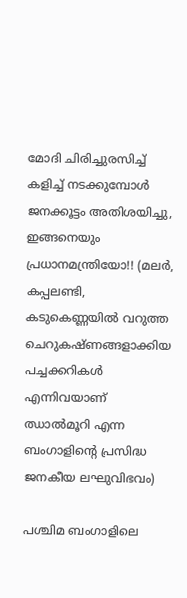മോദി ചിരിച്ചുരസിച്ച് കളിച്ച് നടക്കുമ്പോൾ ജനക്കൂട്ടം അതിശയിച്ചു, ഇങ്ങനെയും പ്രധാനമന്ത്രിയോ!! (മലർ, കപ്പലണ്ടി, കടുകെണ്ണയിൽ വറുത്ത ചെറുകഷ്ണങ്ങളാക്കിയ പച്ചക്കറികൾ എന്നിവയാണ് ഝാൽമൂറി എന്ന ബംഗാളിന്റെ പ്രസിദ്ധ ജനകീയ ലഘുവിഭവം)

പശ്ചിമ ബംഗാളിലെ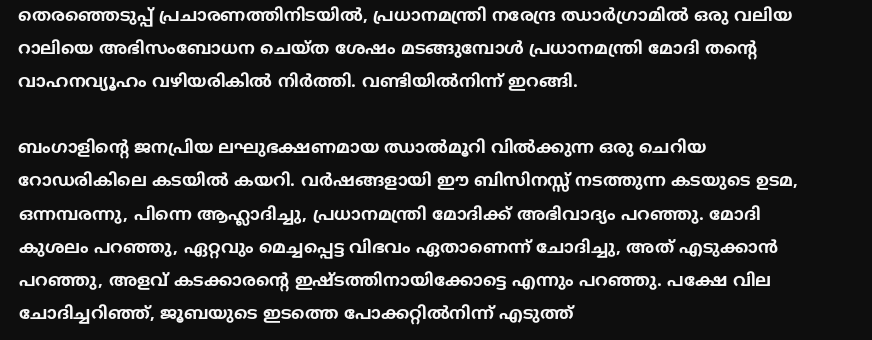തെരഞ്ഞെടുപ്പ് പ്രചാരണത്തിനിടയിൽ, പ്രധാനമന്ത്രി നരേന്ദ്ര ഝാർഗ്രാമിൽ ഒരു വലിയ റാലിയെ അഭിസംബോധന ചെയ്ത ശേഷം മടങ്ങുമ്പോൾ പ്രധാനമന്ത്രി മോദി തന്റെ വാഹനവ്യൂഹം വഴിയരികിൽ നിർത്തി. വണ്ടിയിൽനിന്ന് ഇറങ്ങി.

ബംഗാളിന്റെ ജനപ്രിയ ലഘുഭക്ഷണമായ ഝാൽമൂറി വിൽക്കുന്ന ഒരു ചെറിയ റോഡരികിലെ കടയിൽ കയറി. വർഷങ്ങളായി ഈ ബിസിനസ്സ് നടത്തുന്ന കടയുടെ ഉടമ, ഒന്നമ്പരന്നു, പിന്നെ ആഹ്ലാദിച്ചു, പ്രധാനമന്ത്രി മോദിക്ക് അഭിവാദ്യം പറഞ്ഞു. മോദി കുശലം പറഞ്ഞു, ഏറ്റവും മെച്ചപ്പെട്ട വിഭവം ഏതാണെന്ന് ചോദിച്ചു, അത് എടുക്കാൻ പറഞ്ഞു, അളവ് കടക്കാരന്റെ ഇഷ്ടത്തിനായിക്കോട്ടെ എന്നും പറഞ്ഞു. പക്ഷേ വില ചോദിച്ചറിഞ്ഞ്, ജൂബയുടെ ഇടത്തെ പോക്കറ്റിൽനിന്ന് എടുത്ത്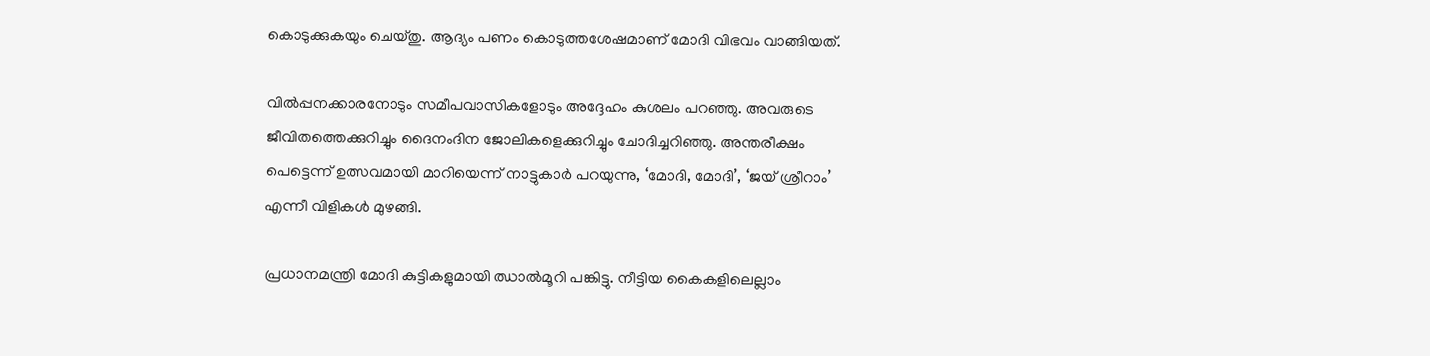കൊടുക്കുകയും ചെയ്തു. ആദ്യം പണം കൊടുത്തശേഷമാണ് മോദി വിഭവം വാങ്ങിയത്.

വിൽപ്പനക്കാരനോടും സമീപവാസികളോടും അദ്ദേഹം കുശലം പറഞ്ഞു. അവരുടെ ജീവിതത്തെക്കുറിച്ചും ദൈനംദിന ജോലികളെക്കുറിച്ചും ചോദിച്ചറിഞ്ഞു. അന്തരീക്ഷം പെട്ടെന്ന് ഉത്സവമായി മാറിയെന്ന് നാട്ടുകാർ പറയുന്നു, ‘മോദി, മോദി’, ‘ജയ് ശ്രീറാം’ എന്നീ വിളികൾ മുഴങ്ങി.

പ്രധാനമന്ത്രി മോദി കുട്ടികളുമായി ഝാൽമൂറി പങ്കിട്ടു. നീട്ടിയ കൈകളിലെല്ലാം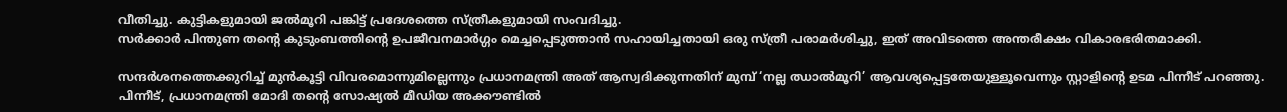വീതിച്ചു. കുട്ടികളുമായി ജൽമൂറി പങ്കിട്ട് പ്രദേശത്തെ സ്ത്രീകളുമായി സംവദിച്ചു.
സർക്കാർ പിന്തുണ തന്റെ കുടുംബത്തിന്റെ ഉപജീവനമാർഗ്ഗം മെച്ചപ്പെടുത്താൻ സഹായിച്ചതായി ഒരു സ്ത്രീ പരാമർശിച്ചു, ഇത് അവിടത്തെ അന്തരീക്ഷം വികാരഭരിതമാക്കി.

സന്ദർശനത്തെക്കുറിച്ച് മുൻകൂട്ടി വിവരമൊന്നുമില്ലെന്നും പ്രധാനമന്ത്രി അത് ആസ്വദിക്കുന്നതിന് മുമ്പ് ‘നല്ല ഝാൽമൂറി’ ആവശ്യപ്പെട്ടതേയുള്ളൂവെന്നും സ്റ്റാളിന്റെ ഉടമ പിന്നീട് പറഞ്ഞു. പിന്നീട്, പ്രധാനമന്ത്രി മോദി തന്റെ സോഷ്യൽ മീഡിയ അക്കൗണ്ടിൽ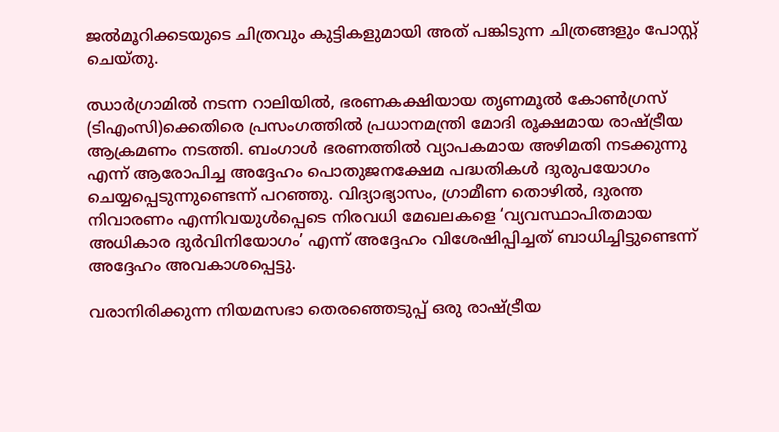ജൽമൂറിക്കടയുടെ ചിത്രവും കുട്ടികളുമായി അത് പങ്കിടുന്ന ചിത്രങ്ങളും പോസ്റ്റ് ചെയ്തു.

ഝാർഗ്രാമിൽ നടന്ന റാലിയിൽ, ഭരണകക്ഷിയായ തൃണമൂൽ കോൺഗ്രസ് (ടിഎംസി)ക്കെതിരെ പ്രസംഗത്തിൽ പ്രധാനമന്ത്രി മോദി രൂക്ഷമായ രാഷ്‌ട്രീയ ആക്രമണം നടത്തി. ബംഗാൾ ഭരണത്തിൽ വ്യാപകമായ അഴിമതി നടക്കുന്നു എന്ന് ആരോപിച്ച അദ്ദേഹം പൊതുജനക്ഷേമ പദ്ധതികൾ ദുരുപയോഗം ചെയ്യപ്പെടുന്നുണ്ടെന്ന് പറഞ്ഞു. വിദ്യാഭ്യാസം, ഗ്രാമീണ തൊഴിൽ, ദുരന്ത നിവാരണം എന്നിവയുൾപ്പെടെ നിരവധി മേഖലകളെ ‘വ്യവസ്ഥാപിതമായ അധികാര ദുർവിനിയോഗം’ എന്ന് അദ്ദേഹം വിശേഷിപ്പിച്ചത് ബാധിച്ചിട്ടുണ്ടെന്ന് അദ്ദേഹം അവകാശപ്പെട്ടു.

വരാനിരിക്കുന്ന നിയമസഭാ തെരഞ്ഞെടുപ്പ് ഒരു രാഷ്‌ട്രീയ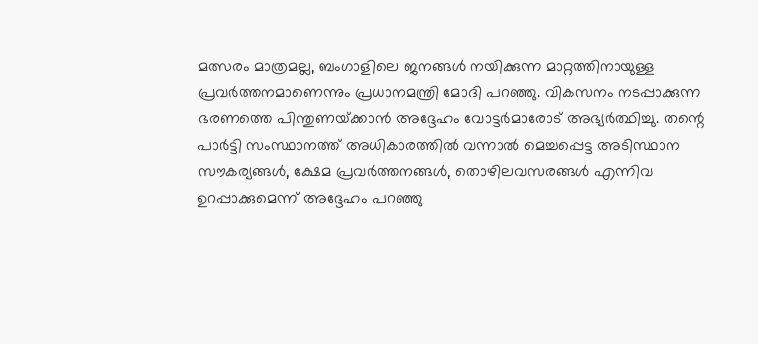മത്സരം മാത്രമല്ല, ബംഗാളിലെ ജനങ്ങൾ നയിക്കുന്ന മാറ്റത്തിനായുള്ള പ്രവർത്തനമാണെന്നും പ്രധാനമന്ത്രി മോദി പറഞ്ഞു. വികസനം നടപ്പാക്കുന്ന ഭരണത്തെ പിന്തുണയ്‌ക്കാൻ അദ്ദേഹം വോട്ടർമാരോട് അഭ്യർത്ഥിച്ചു. തന്റെ പാർട്ടി സംസ്ഥാനത്ത് അധികാരത്തിൽ വന്നാൽ മെച്ചപ്പെട്ട അടിസ്ഥാന സൗകര്യങ്ങൾ, ക്ഷേമ പ്രവർത്തനങ്ങൾ, തൊഴിലവസരങ്ങൾ എന്നിവ ഉറപ്പാക്കുമെന്ന് അദ്ദേഹം പറഞ്ഞു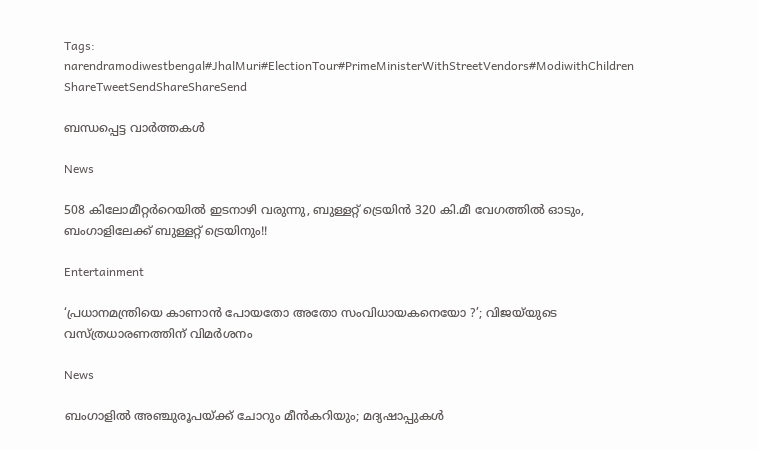Tags: narendramodiwestbengal#JhalMuri#ElectionTour#PrimeMinisterWithStreetVendors#ModiwithChildren
ShareTweetSendShareShareSend

ബന്ധപ്പെട്ട വാര്‍ത്തകള്‍

News

508 കിലോമീറ്റർറെയിൽ ഇടനാഴി വരുന്നു, ബുള്ളറ്റ് ട്രെയിൻ 320 കി.മീ വേഗത്തിൽ ഓടും, ബംഗാളിലേക്ക് ബുള്ളറ്റ് ട്രെയിനും!!

Entertainment

‘പ്രധാനമന്ത്രിയെ കാണാൻ പോയതോ അതോ സംവിധായകനെയോ ?’; വിജയ്‌യുടെ വസ്ത്രധാരണത്തിന് വിമർശനം

News

ബംഗാളിൽ അഞ്ചുരൂപയ്‌ക്ക് ചോറും മീൻകറിയും; മദ്യഷാപ്പുകൾ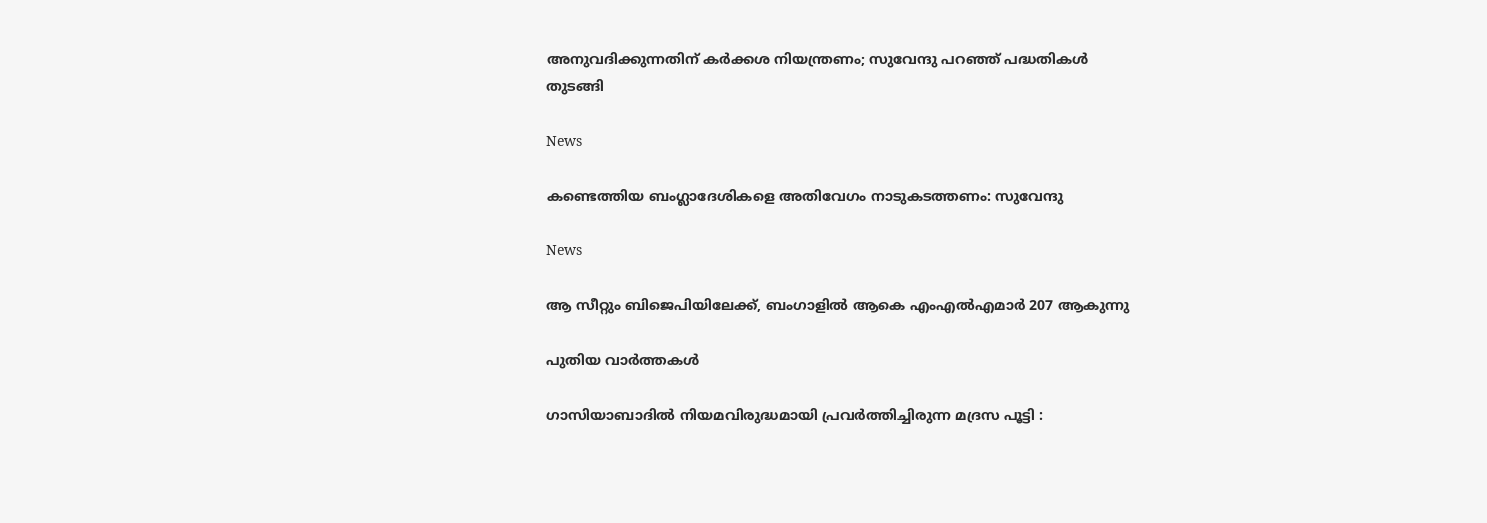അനുവദിക്കുന്നതിന് കർക്കശ നിയന്ത്രണം; സുവേന്ദു പറഞ്ഞ് പദ്ധതികൾ തുടങ്ങി

News

കണ്ടെത്തിയ ബംഗ്ലാദേശികളെ അതിവേഗം നാടുകടത്തണം: സുവേന്ദു

News

ആ സീറ്റും ബിജെപിയിലേക്ക്, ബംഗാളിൽ ആകെ എംഎൽഎമാർ 207 ആകുന്നു

പുതിയ വാര്‍ത്തകള്‍

ഗാസിയാബാദിൽ നിയമവിരുദ്ധമായി പ്രവർത്തിച്ചിരുന്ന മദ്രസ പൂട്ടി :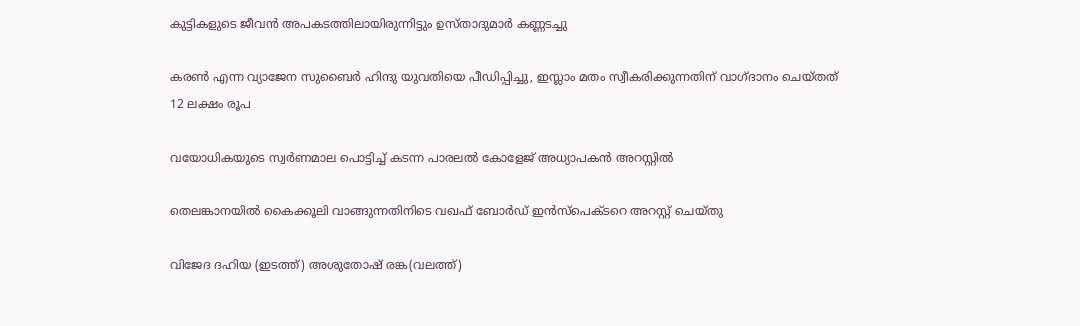കുട്ടികളുടെ ജീവൻ അപകടത്തിലായിരുന്നിട്ടും ഉസ്താദുമാർ കണ്ണടച്ചു

കരൺ എന്ന വ്യാജേന സുബൈർ ഹിന്ദു യുവതിയെ പീഡിപ്പിച്ചു, ഇസ്ലാം മതം സ്വീകരിക്കുന്നതിന് വാഗ്ദാനം ചെയ്തത് 12 ലക്ഷം രൂപ

വയോധികയുടെ സ്വര്‍ണമാല പൊട്ടിച്ച് കടന്ന പാരലല്‍ കോളേജ് അധ്യാപകന്‍ അറസ്റ്റില്‍

തെലങ്കാനയിൽ കൈക്കൂലി വാങ്ങുന്നതിനിടെ വഖഫ് ബോർഡ് ഇൻസ്പെക്ടറെ അറസ്റ്റ് ചെയ്തു

വിജേദ ദഹിയ (ഇടത്ത്) അശുതോഷ് രങ്ക(വലത്ത്)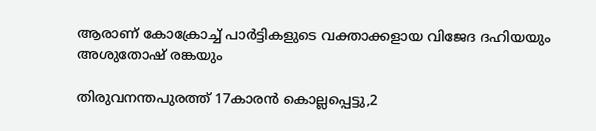ആരാണ് കോക്രോച്ച് പാര്‍ട്ടികളുടെ വക്താക്കളായ വിജേദ ദഹിയയും അശുതോഷ് രങ്കയും

തിരുവനന്തപുരത്ത് 17കാരന്‍ കൊല്ലപ്പെട്ടു,2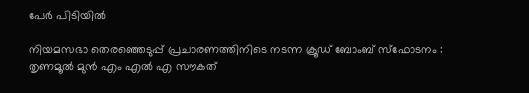പേര്‍ പിടിയില്‍

നിയമസഭാ തെരഞ്ഞെടുപ്പ് പ്രചാരണത്തിനിടെ നടന്ന ക്രൂഡ് ബോംബ് സ്ഫോടനം : തൃണമൂൽ മുൻ എം എൽ എ സൗകത്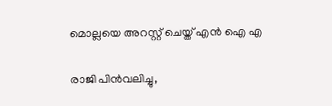മൊല്ലയെ അറസ്റ്റ് ചെയ്ത് എൻ ഐ എ

രാജി പിന്‍വലിച്ചു,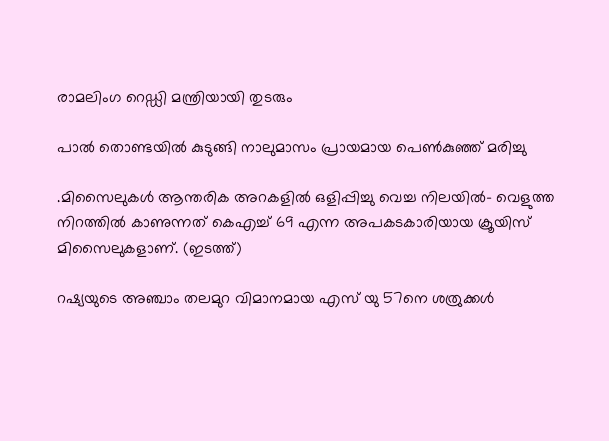രാമലിംഗ റെഡ്ഡി മന്ത്രിയായി തുടരും

പാല്‍ തൊണ്ടയില്‍ കുടുങ്ങി നാലുമാസം പ്രായമായ പെണ്‍കുഞ്ഞ് മരിച്ചു

.മിസൈലുകള്‍ ആന്തരിക അറകളില്‍ ഒളിപ്പിച്ചു വെച്ച നിലയില്‍- വെളുത്ത നിറത്തില്‍ കാണുന്നത് കെഎച്ച് 69 എന്ന അപകടകാരിയായ ക്രൂയിസ് മിസൈലുകളാണ്. (ഇടത്ത്)

റഷ്യയുടെ അഞ്ചാം തലമുറ വിമാനമായ എസ് യു 57നെ ശത്രുക്കള്‍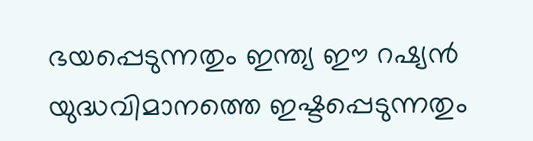ഭയപ്പെടുന്നതും ഇന്ത്യ ഈ റഷ്യന്‍ യുദ്ധവിമാനത്തെ ഇഷ്ടപ്പെടുന്നതും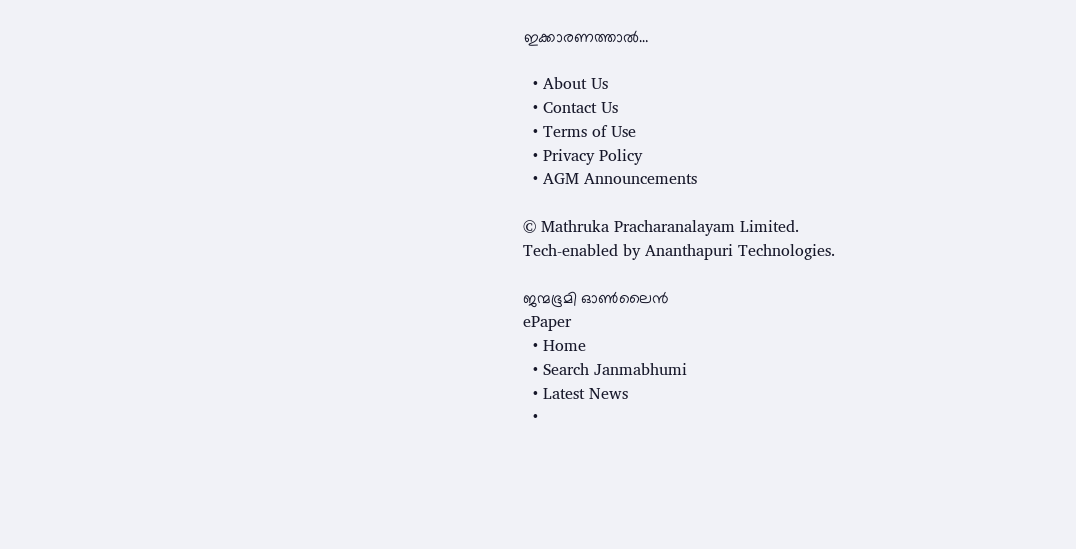ഇക്കാരണത്താല്‍…

  • About Us
  • Contact Us
  • Terms of Use
  • Privacy Policy
  • AGM Announcements

© Mathruka Pracharanalayam Limited.
Tech-enabled by Ananthapuri Technologies.

ജന്മഭൂമി ഓണ്‍ലൈന്‍
ePaper
  • Home
  • Search Janmabhumi
  • Latest News
  •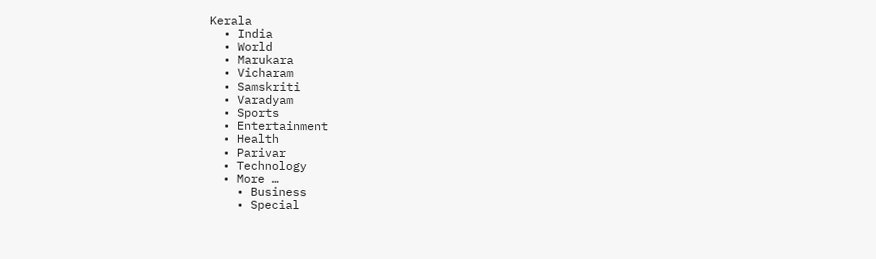Kerala
  • India
  • World
  • Marukara
  • Vicharam
  • Samskriti
  • Varadyam
  • Sports
  • Entertainment
  • Health
  • Parivar
  • Technology
  • More …
    • Business
    • Special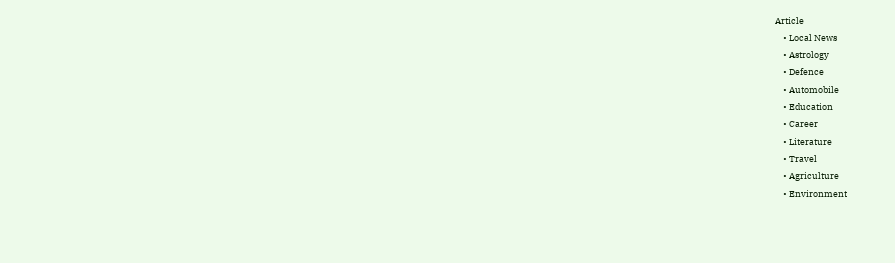Article
    • Local News
    • Astrology
    • Defence
    • Automobile
    • Education
    • Career
    • Literature
    • Travel
    • Agriculture
    • Environment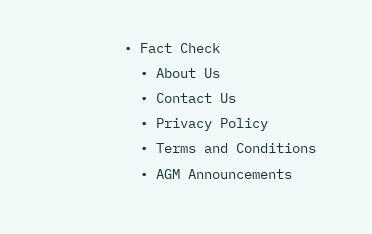• Fact Check
  • About Us
  • Contact Us
  • Privacy Policy
  • Terms and Conditions
  • AGM Announcements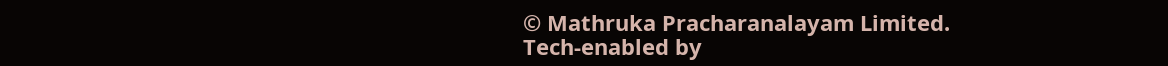© Mathruka Pracharanalayam Limited.
Tech-enabled by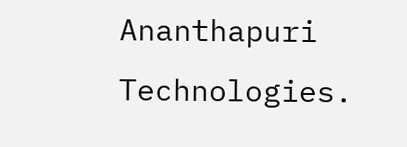Ananthapuri Technologies.